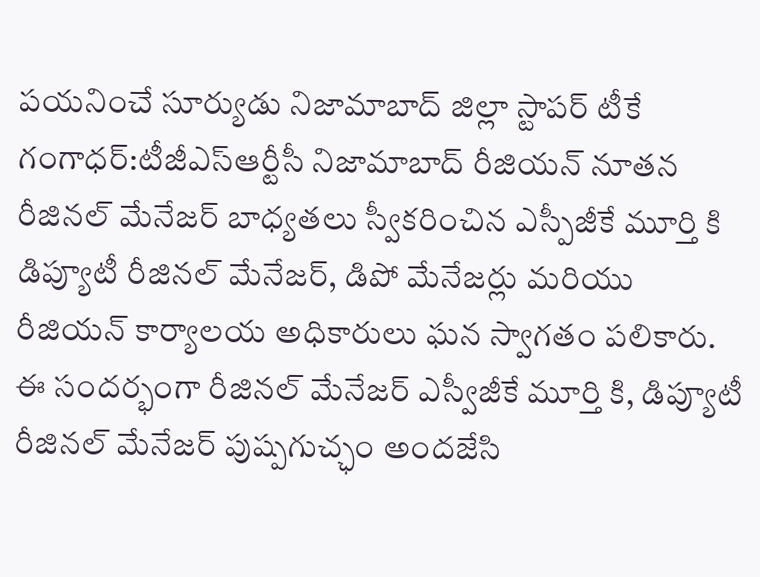పయనించే సూర్యుడు నిజామాబాద్ జిల్లా స్టాపర్ టీకే గంగాధర్:టీజీఎస్ఆర్టీసీ నిజామాబాద్ రీజియన్ నూతన రీజినల్ మేనేజర్ బాధ్యతలు స్వీకరించిన ఎస్పీజీకే మూర్తి కి డిప్యూటీ రీజినల్ మేనేజర్, డిపో మేనేజర్లు మరియు రీజియన్ కార్యాలయ అధికారులు ఘన స్వాగతం పలికారు.
ఈ సందర్భంగా రీజినల్ మేనేజర్ ఎస్వీజీకే మూర్తి కి, డిప్యూటీ రీజినల్ మేనేజర్ పుష్పగుచ్ఛం అందజేసి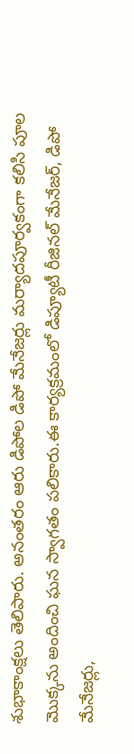శుభాకాంక్షలు తెలిపారు. అనంతరం ఆరు డిపోల డిపో మేనేజర్లు మర్యాదపూర్వకంగా కలిసి పూల మొక్కను అందించి ఘన స్వాగతం పలికారు.ఈ కార్యక్రమంలో డిప్యూటీ రీజినల్ మేనేజర్, డిపో మేనేజర్లు,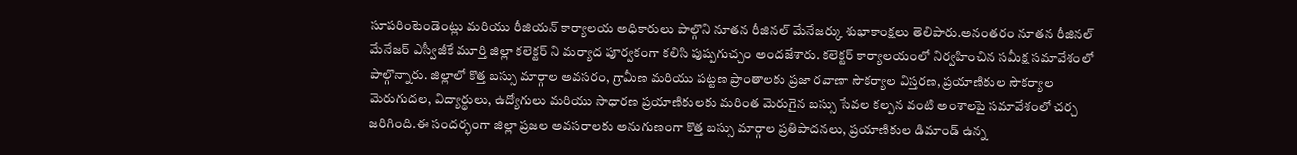సూపరింటెండెంట్లు మరియు రీజియన్ కార్యాలయ అధికారులు పాల్గొని నూతన రీజినల్ మేనేజర్కు శుభాకాంక్షలు తెలిపారు.అనంతరం నూతన రీజినల్ మేనేజర్ ఎస్వీజీకే మూర్తి జిల్లా కలెక్టర్ ని మర్యాద పూర్వకంగా కలిసి పుష్పగుచ్చం అందజేశారు. కలెక్టర్ కార్యాలయంలో నిర్వహించిన సమీక్ష సమావేశంలో పాల్గొన్నారు. జిల్లాలో కొత్త బస్సు మార్గాల అవసరం, గ్రామీణ మరియు పట్టణ ప్రాంతాలకు ప్రజా రవాణా సౌకర్యాల విస్తరణ, ప్రయాణికుల సౌకర్యాల మెరుగుదల, విద్యార్థులు, ఉద్యోగులు మరియు సాధారణ ప్రయాణికులకు మరింత మెరుగైన బస్సు సేవల కల్పన వంటి అంశాలపై సమావేశంలో చర్చ జరిగింది.ఈ సందర్భంగా జిల్లా ప్రజల అవసరాలకు అనుగుణంగా కొత్త బస్సు మార్గాల ప్రతిపాదనలు, ప్రయాణికుల డిమాండ్ ఉన్న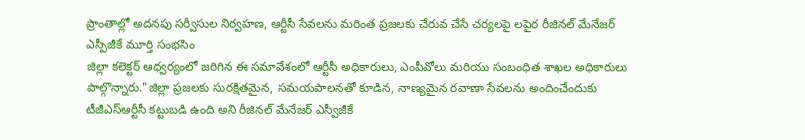ప్రాంతాల్లో అదనపు సర్వీసుల నిర్వహణ, ఆర్టీసీ సేవలను మరింత ప్రజలకు చేరువ చేసే చర్యలపై లపైర రీజినల్ మేనేజర్ ఎస్పీజీకే మూర్తి సంభసిం
జిల్లా కలెక్టర్ ఆధ్వర్యంలో జరిగిన ఈ సమావేశంలో ఆర్టీసీ అధికారులు, ఎంపీవోలు మరియు సంబంధిత శాఖల అధికారులు పాల్గొన్నారు."జిల్లా ప్రజలకు సురక్షితమైన, సమయపాలనతో కూడిన, నాణ్యమైన రవాణా సేవలను అందించేందుకు టీజీఎస్ఆర్టీసీ కట్టుబడి ఉంది అని రీజినల్ మేనేజర్ ఎస్వీజీకే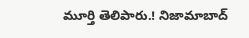మూర్తి తెలిపారు.! నిజామాబాద్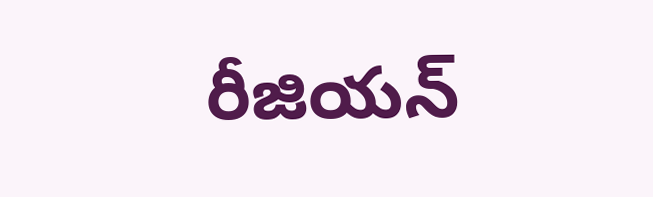రీజియన్